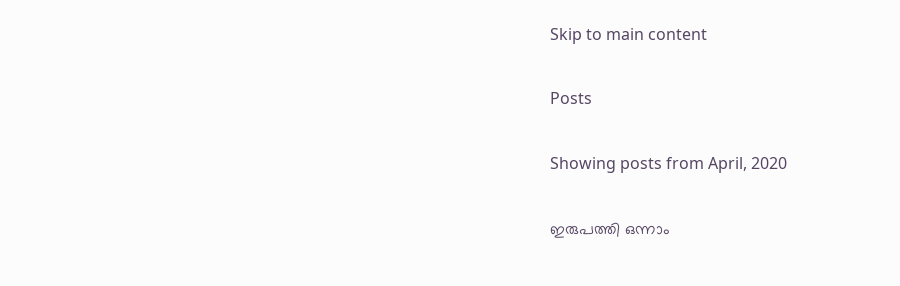Skip to main content

Posts

Showing posts from April, 2020

ഇരുപത്തി ഒന്നാം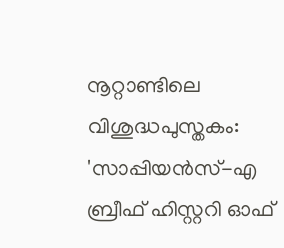നൂറ്റാണ്ടിലെ വിശുദ്ധപുസ്തകം: 'സാപ്പിയന്‍സ്-എ ബ്രീഫ് ഹിസ്റ്ററി ഓഫ്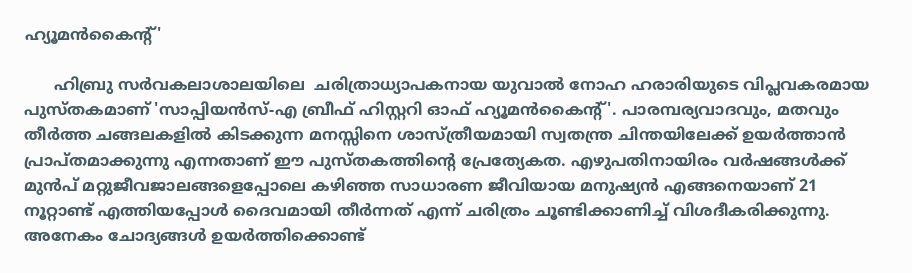ഹ്യൂമന്‍കൈന്റ്'

      ഹിബ്രു സർവകലാശാലയിലെ  ചരിത്രാധ്യാപകനായ യുവാൽ നോഹ ഹരാരിയുടെ വിപ്ലവകരമായ പുസ്തകമാണ് 'സാപ്പിയന്‍സ്-എ ബ്രീഫ് ഹിസ്റ്ററി ഓഫ് ഹ്യൂമന്‍കൈന്റ്'. പാരമ്പര്യവാദവും, മതവും തീർത്ത ചങ്ങലകളിൽ കിടക്കുന്ന മനസ്സിനെ ശാസ്ത്രീയമായി സ്വതന്ത്ര ചിന്തയിലേക്ക് ഉയർത്താൻ പ്രാപ്തമാക്കുന്നു എന്നതാണ് ഈ പുസ്തകത്തിന്റെ പ്രേത്യേകത. എഴുപതിനായിരം വർഷങ്ങൾക്ക് മുൻപ് മറ്റുജീവജാലങ്ങളെപ്പോലെ കഴിഞ്ഞ സാധാരണ ജീവിയായ മനുഷ്യൻ എങ്ങനെയാണ് 21 നൂറ്റാണ്ട് എത്തിയപ്പോൾ ദൈവമായി തീർന്നത് എന്ന് ചരിത്രം ചൂണ്ടിക്കാണിച്ച് വിശദീകരിക്കുന്നു. അനേകം ചോദ്യങ്ങൾ ഉയർത്തിക്കൊണ്ട്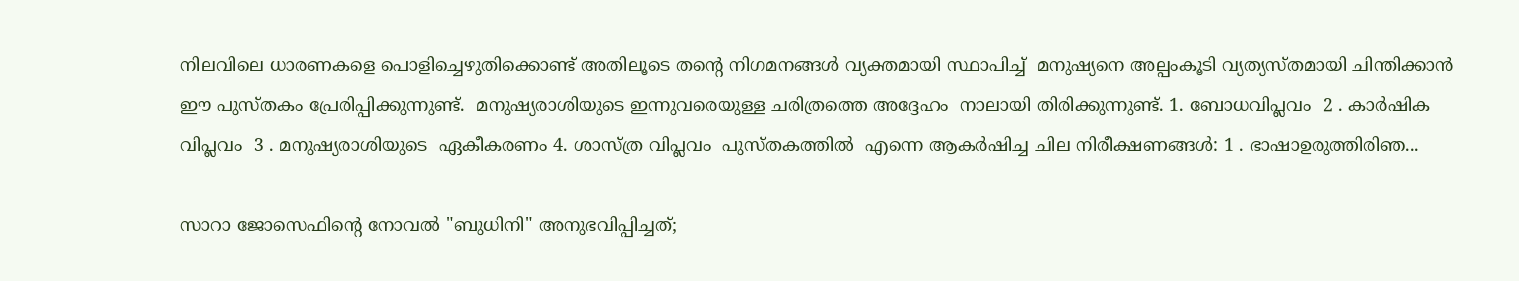നിലവിലെ ധാരണകളെ പൊളിച്ചെഴുതിക്കൊണ്ട് അതിലൂടെ തന്റെ നിഗമനങ്ങൾ വ്യക്തമായി സ്ഥാപിച്ച്  മനുഷ്യനെ അല്പംകൂടി വ്യത്യസ്തമായി ചിന്തിക്കാൻ ഈ പുസ്തകം പ്രേരിപ്പിക്കുന്നുണ്ട്.  മനുഷ്യരാശിയുടെ ഇന്നുവരെയുള്ള ചരിത്രത്തെ അദ്ദേഹം  നാലായി തിരിക്കുന്നുണ്ട്. 1. ബോധവിപ്ലവം  2 . കാർഷിക വിപ്ലവം  3 . മനുഷ്യരാശിയുടെ  ഏകീകരണം 4. ശാസ്ത്ര വിപ്ലവം  പുസ്തകത്തിൽ  എന്നെ ആകർഷിച്ച ചില നിരീക്ഷണങ്ങൾ: 1 . ഭാഷാഉരുത്തിരിഞ...

സാറാ ജോസെഫിന്റെ നോവൽ "ബുധിനി" അനുഭവിപ്പിച്ചത്;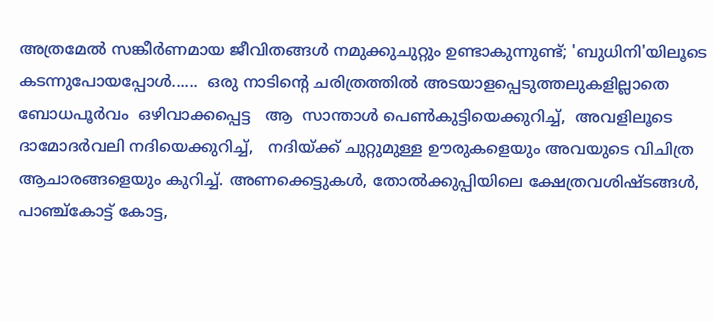അത്രമേൽ സങ്കീർണമായ ജീവിതങ്ങൾ നമുക്കുചുറ്റും ഉണ്ടാകുന്നുണ്ട്; 'ബുധിനി'യിലൂടെ കടന്നുപോയപ്പോൾ......  ഒരു നാടിന്റെ ചരിത്രത്തിൽ അടയാളപ്പെടുത്തലുകളില്ലാതെ  ബോധപൂർവം  ഒഴിവാക്കപ്പെട്ട   ആ  സാന്താൾ പെൺകുട്ടിയെക്കുറിച്ച്,  അവളിലൂടെ  ദാമോദർവലി നദിയെക്കുറിച്ച്,   നദിയ്ക്ക് ചുറ്റുമുള്ള ഊരുകളെയും അവയുടെ വിചിത്ര ആചാരങ്ങളെയും കുറിച്ച്. അണക്കെട്ടുകൾ, തോൽക്കുപ്പിയിലെ ക്ഷേത്രവശിഷ്ടങ്ങൾ, പാഞ്ച്കോട്ട് കോട്ട,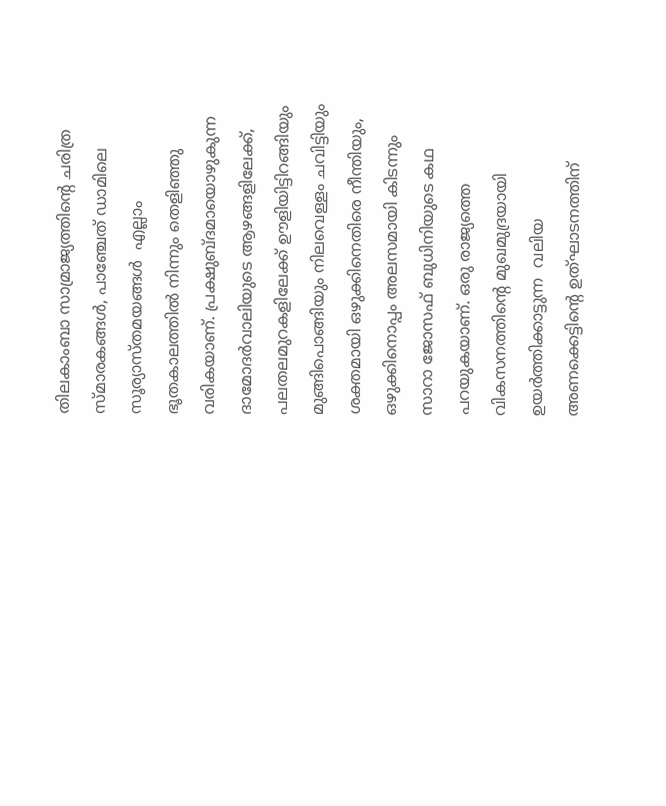തിലകാംബാ സാമ്രാജ്യത്തിന്റെ ചരിത്ര സ്മാരകങ്ങൾ, പാഞ്ചേത് ഡാമിലെ സൂര്യാസ്തമയങ്ങൾ  എല്ലാം ഭൂതകാലത്തിൽ നിന്നും തെളിഞ്ഞു വരികയാണ്. പ്രക്ഷുബ്ദമായൊഴുകുന്ന ദാമോദർവാലിയുടെ ആഴങ്ങളിലേക്ക്,  പലതലമുറകളിലേക്ക് ഊളിയിട്ടിറങ്ങിയും മുങ്ങിപൊങ്ങിയും നിലവെള്ളം ചവിട്ടിയും ശക്തമായി ഒഴുക്കിനെതിരെ നീന്തിയും, ഒഴുക്കിനൊപ്പം അലസമായി കിടന്നും സാറാ ജോസഫ് ബുധിനിയുടെ കഥ പറയുകയാണ്. ഒരു രാജ്യത്തെ വികസനത്തിന്റെ മുഖമുദ്രയായി ഉയർത്തിക്കാട്ടുന്ന  വലിയ അണക്കെട്ടിന്റെ ഉത്‌ഘാടനത്തിന്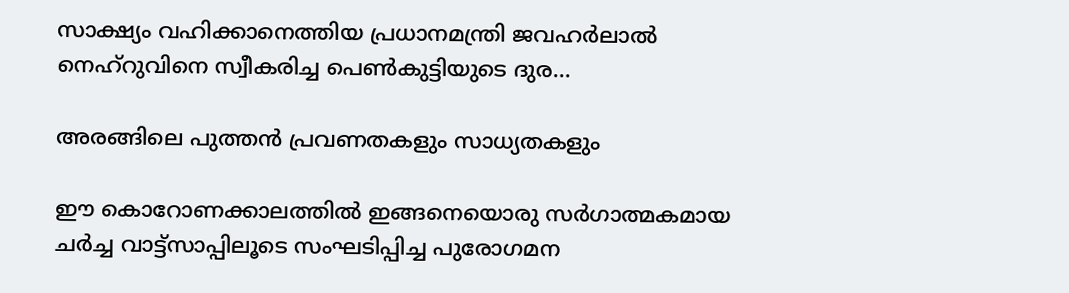സാക്ഷ്യം വഹിക്കാനെത്തിയ പ്രധാനമന്ത്രി ജവഹർലാൽ നെഹ്‌റുവിനെ സ്വീകരിച്ച പെൺകുട്ടിയുടെ ദുര...

അരങ്ങിലെ പുത്തൻ പ്രവണതകളും സാധ്യതകളും

ഈ കൊറോണക്കാലത്തിൽ ഇങ്ങനെയൊരു സർഗാത്മകമായ ചർച്ച വാട്ട്സാപ്പിലൂടെ സംഘടിപ്പിച്ച പുരോഗമന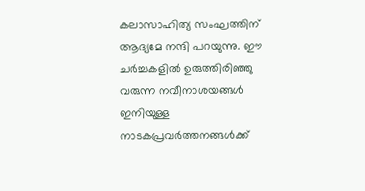കലാസാഹിത്യ സംഘത്തിന് ആദ്യമേ നന്ദി പറയുന്നു. ഈ ചർച്ചകളിൽ ഉരുത്തിരിഞ്ഞു വരുന്ന നവീനാശയങ്ങൾ  ഇനിയുള്ള നാടകപ്രവർത്തനങ്ങൾക്ക്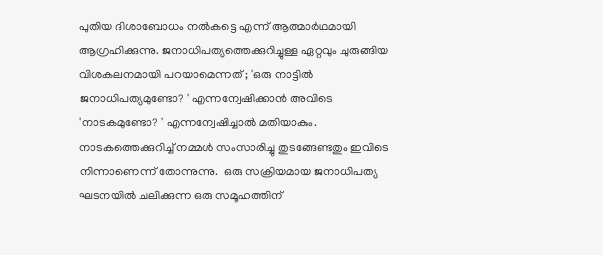പുതിയ ദിശാബോധം നൽകട്ടെ എന്ന് ആത്മാർഥമായി ആഗ്രഹിക്കുന്നു. ജനാധിപത്യത്തെക്കുറിച്ചുള്ള ഏറ്റവും ചുരുങ്ങിയ വിശകലനമായി പറയാമെന്നത് ; 'ഒരു നാട്ടിൽ ജനാധിപത്യമുണ്ടോ? ' എന്നന്വേഷിക്കാൻ അവിടെ 'നാടകമുണ്ടോ? ' എന്നന്വേഷിച്ചാൽ മതിയാകും.  നാടകത്തെക്കുറിച്ച് നമ്മൾ സംസാരിച്ചു തുടങ്ങേണ്ടതും ഇവിടെ നിന്നാണെന്ന് തോന്നുന്നു.  ഒരു സക്രിയമായ ജനാധിപത്യ ഘടനയിൽ ചലിക്കുന്ന ഒരു സമൂഹത്തിന്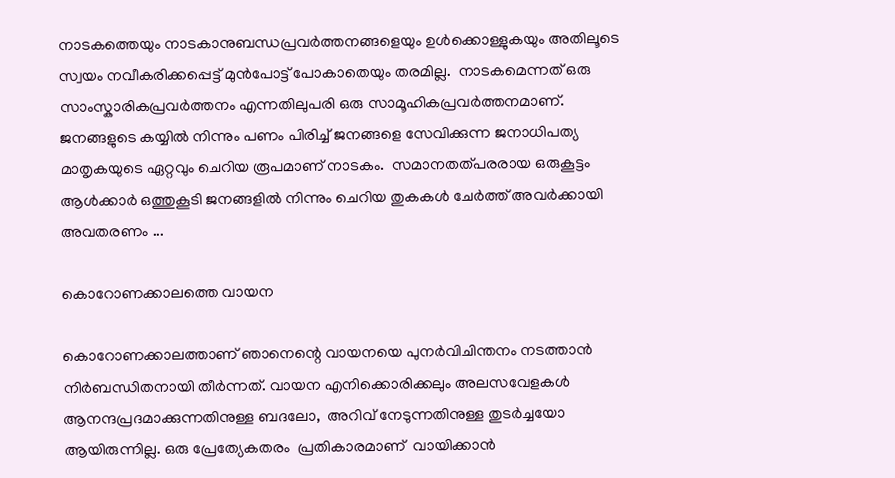നാടകത്തെയും നാടകാനുബന്ധപ്രവർത്തനങ്ങളെയും ഉൾക്കൊള്ളുകയും അതിലൂടെ സ്വയം നവീകരിക്കപ്പെട്ട് മുൻപോട്ട് പോകാതെയും തരമില്ല.  നാടകമെന്നത് ഒരു സാംസ്കാരികപ്രവർത്തനം എന്നതിലുപരി ഒരു സാമൂഹികപ്രവർത്തനമാണ്. ജനങ്ങളുടെ കയ്യിൽ നിന്നും പണം പിരിച്ച് ജനങ്ങളെ സേവിക്കുന്ന ജനാധിപത്യ മാതൃകയുടെ ഏറ്റവും ചെറിയ രൂപമാണ് നാടകം.  സമാനതത്പരരായ ഒരുകൂട്ടം ആൾക്കാർ ഒത്തുകൂടി ജനങ്ങളിൽ നിന്നും ചെറിയ തുകകൾ ചേർത്ത് അവർക്കായി അവതരണം ...

കൊറോണക്കാലത്തെ വായന

കൊറോണക്കാലത്താണ് ഞാനെന്റെ വായനയെ പുനർവിചിന്തനം നടത്താൻ നിർബന്ധിതനായി തീർന്നത്. വായന എനിക്കൊരിക്കലും അലസവേളകൾ ആനന്ദപ്രദമാക്കുന്നതിനുള്ള ബദലോ,  അറിവ് നേടുന്നതിനുള്ള തുടർച്ചയോ ആയിരുന്നില്ല. ഒരു പ്രേത്യേകതരം  പ്രതികാരമാണ്  വായിക്കാൻ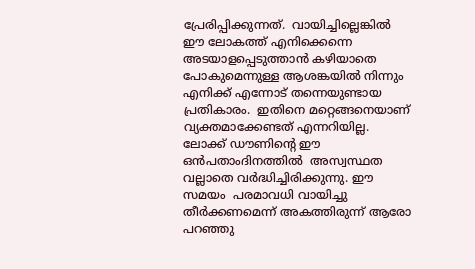പ്രേരിപ്പിക്കുന്നത്.  വായിച്ചില്ലെങ്കിൽ ഈ ലോകത്ത് എനിക്കെന്നെ അടയാളപ്പെടുത്താൻ കഴിയാതെ പോകുമെന്നുള്ള ആശങ്കയിൽ നിന്നും എനിക്ക് എന്നോട് തന്നെയുണ്ടായ പ്രതികാരം.  ഇതിനെ മറ്റെങ്ങനെയാണ് വ്യക്തമാക്കേണ്ടത് എന്നറിയില്ല. ലോക്ക് ഡൗണിന്റെ ഈ  ഒൻപതാംദിനത്തിൽ  അസ്വസ്ഥത വല്ലാതെ വർദ്ധിച്ചിരിക്കുന്നു. ഈ സമയം  പരമാവധി വായിച്ചു തീർക്കണമെന്ന് അകത്തിരുന്ന് ആരോ പറഞ്ഞു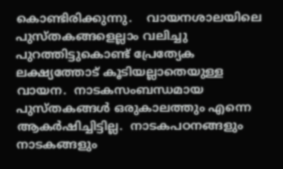കൊണ്ടിരിക്കുന്നു.    വായനശാലയിലെ പുസ്തകങ്ങളെല്ലാം വലിച്ചു പുറത്തിട്ടുകൊണ്ട് പ്രേത്യേക ലക്ഷ്യത്തോട് കൂടിയല്ലാതെയുള്ള വായന.  നാടകസംബന്ധമായ പുസ്തകങ്ങൾ ഒരുകാലത്തും എന്നെ ആകർഷിച്ചിട്ടില്ല.  നാടകപഠനങ്ങളും നാടകങ്ങളും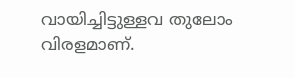വായിച്ചിട്ടുള്ളവ തുലോം വിരളമാണ്.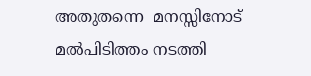അതുതന്നെ  മനസ്സിനോട് മൽപിടിത്തം നടത്തി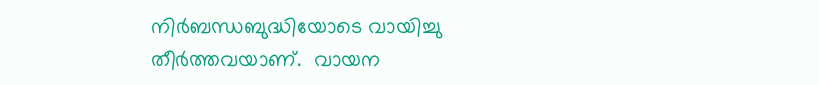നിർബന്ധബുദ്ധിയോടെ വായിച്ചു തീർത്തവയാണ്.  വായന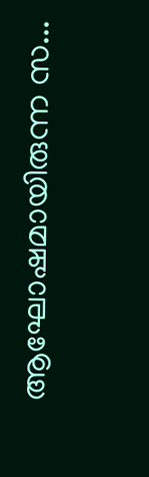ആഘോഷമായിരുന്ന സ...